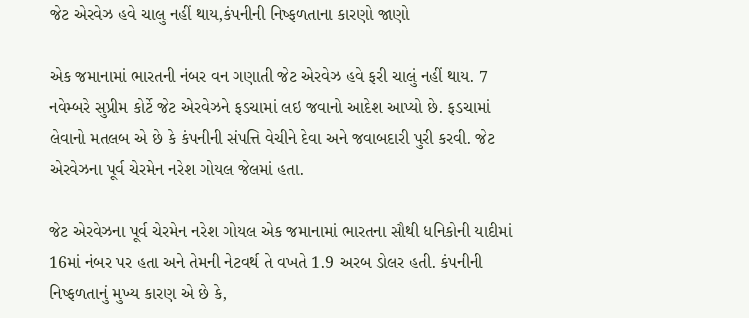જેટ એરવેઝ હવે ચાલુ નહીં થાય,કંપનીની નિષ્ફળતાના કારણો જાણો

એક જમાનામાં ભારતની નંબર વન ગણાતી જેટ એરવેઝ હવે ફરી ચાલું નહીં થાય. 7 નવેમ્બરે સુપ્રીમ કોર્ટે જેટ એરવેઝને ફડચામાં લઇ જવાનો આદેશ આપ્યો છે. ફડચામાં લેવાનો મતલબ એ છે કે કંપનીની સંપત્તિ વેચીને દેવા અને જવાબદારી પુરી કરવી. જેટ એરવેઝના પૂર્વ ચેરમેન નરેશ ગોયલ જેલમાં હતા.

જેટ એરવેઝના પૂર્વ ચેરમેન નરેશ ગોયલ એક જમાનામાં ભારતના સૌથી ધનિકોની યાદીમાં 16માં નંબર પર હતા અને તેમની નેટવર્થ તે વખતે 1.9 અરબ ડોલર હતી. કંપનીની નિષ્ફળતાનું મુખ્ય કારણ એ છે કે,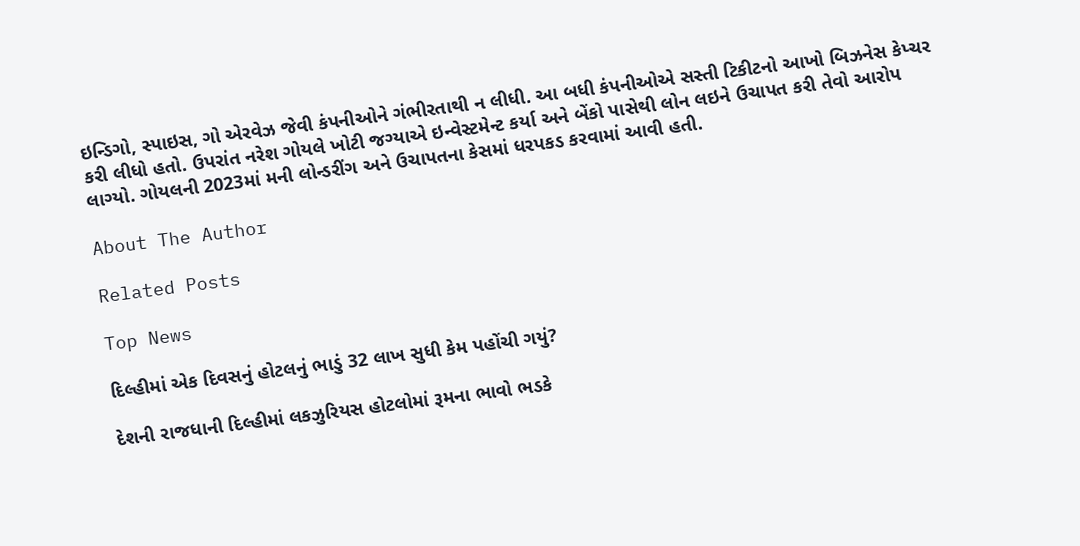ઇન્ડિગો, સ્પાઇસ, ગો એરવેઝ જેવી કંપનીઓને ગંભીરતાથી ન લીધી. આ બધી કંપનીઓએ સસ્તી ટિકીટનો આખો બિઝનેસ કેપ્ચર કરી લીધો હતો. ઉપરાંત નરેશ ગોયલે ખોટી જગ્યાએ ઇન્વેસ્ટમેન્ટ કર્યા અને બેંકો પાસેથી લોન લઇને ઉચાપત કરી તેવો આરોપ લાગ્યો. ગોયલની 2023માં મની લોન્ડરીંગ અને ઉચાપતના કેસમાં ધરપકડ કરવામાં આવી હતી.

About The Author

Related Posts

Top News

દિલ્હીમાં એક દિવસનું હોટલનું ભાડું 32 લાખ સુધી કેમ પહોંચી ગયું?

દેશની રાજધાની દિલ્હીમાં લકઝુરિયસ હોટલોમાં રૂમના ભાવો ભડકે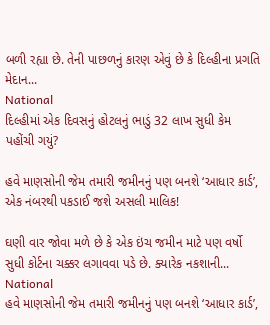બળી રહ્યા છે. તેની પાછળનું કારણ એવું છે કે દિલ્હીના પ્રગતિ મેદાન...
National
દિલ્હીમાં એક દિવસનું હોટલનું ભાડું 32 લાખ સુધી કેમ પહોંચી ગયું?

હવે માણસોની જેમ તમારી જમીનનું પણ બનશે ‘આધાર કાર્ડ’, એક નંબરથી પકડાઈ જશે અસલી માલિક!

ઘણી વાર જોવા મળે છે કે એક ઇંચ જમીન માટે પણ વર્ષો સુધી કોર્ટના ચક્કર લગાવવા પડે છે. ક્યારેક નકશાની...
National
હવે માણસોની જેમ તમારી જમીનનું પણ બનશે ‘આધાર કાર્ડ’,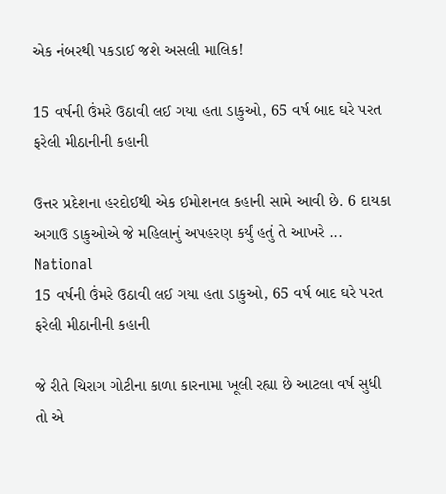એક નંબરથી પકડાઈ જશે અસલી માલિક!

15 વર્ષની ઉંમરે ઉઠાવી લઈ ગયા હતા ડાકુઓ, 65 વર્ષ બાદ ઘરે પરત ફરેલી મીઠાનીની કહાની

ઉત્તર પ્રદેશના હરદોઈથી એક ઈમોશનલ કહાની સામે આવી છે. 6 દાયકા અગાઉ ડાકુઓએ જે મહિલાનું અપહરણ કર્યું હતું તે આખરે ...
National
15 વર્ષની ઉંમરે ઉઠાવી લઈ ગયા હતા ડાકુઓ, 65 વર્ષ બાદ ઘરે પરત ફરેલી મીઠાનીની કહાની

જે રીતે ચિરાગ ગોટીના કાળા કારનામા ખૂલી રહ્યા છે આટલા વર્ષ સુધી તો એ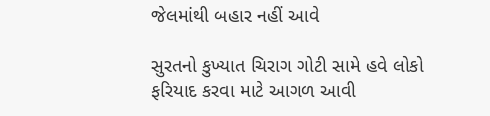જેલમાંથી બહાર નહીં આવે

સુરતનો કુખ્યાત ચિરાગ ગોટી સામે હવે લોકો ફરિયાદ કરવા માટે આગળ આવી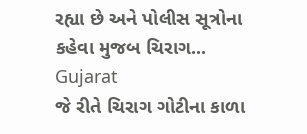રહ્યા છે અને પોલીસ સૂત્રોના કહેવા મુજબ ચિરાગ...
Gujarat
જે રીતે ચિરાગ ગોટીના કાળા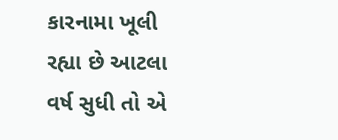કારનામા ખૂલી રહ્યા છે આટલા વર્ષ સુધી તો એ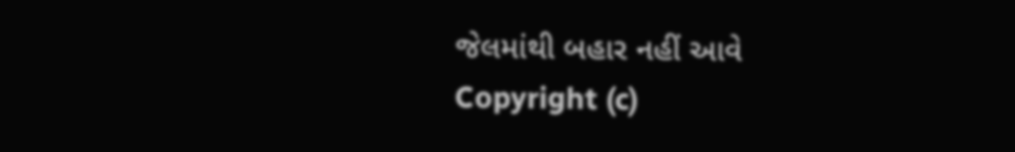જેલમાંથી બહાર નહીં આવે
Copyright (c)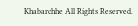Khabarchhe All Rights Reserved.